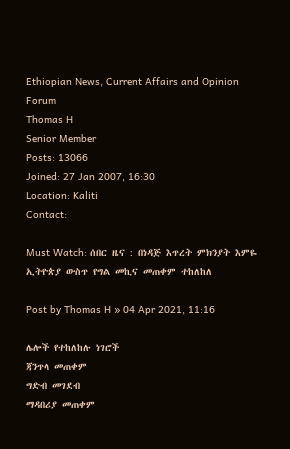Ethiopian News, Current Affairs and Opinion Forum
Thomas H
Senior Member
Posts: 13066
Joined: 27 Jan 2007, 16:30
Location: Kaliti
Contact:

Must Watch: ሰበር ዜና : በነዳጅ እጥረት ምክንያት እምዬ ኢትዮጵያ ውስጥ የግል መኪና መጠቀም ተከለከለ

Post by Thomas H » 04 Apr 2021, 11:16

ሌሎች የተከለከሉ ነገሮች
ጃንጥላ መጠቀም
ግድብ መገደብ
ማዳበሪያ መጠቀም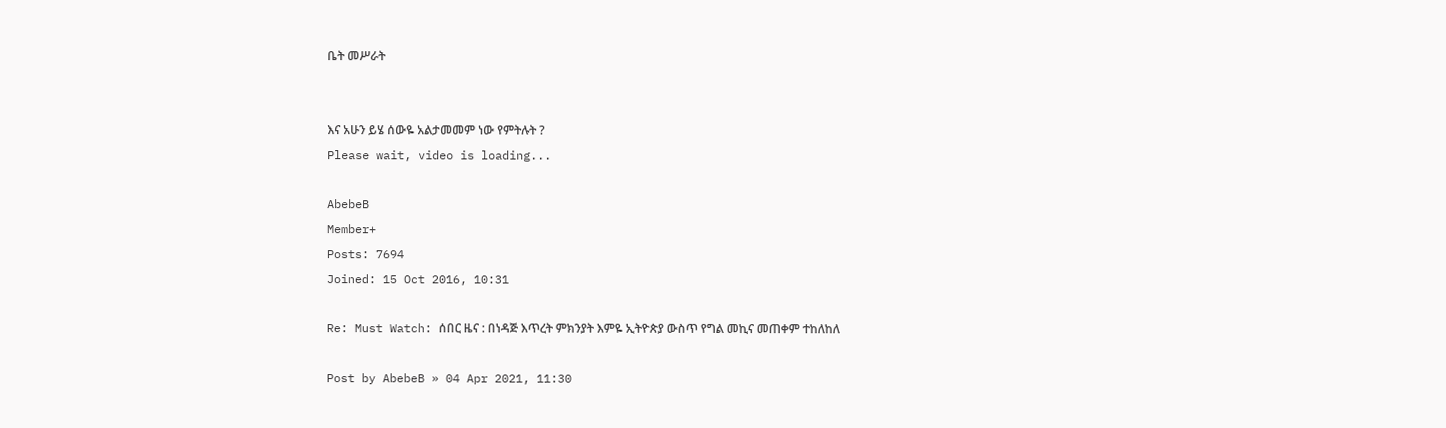ቤት መሥራት


እና አሁን ይሄ ሰውዬ አልታመመም ነው የምትሉት ?
Please wait, video is loading...

AbebeB
Member+
Posts: 7694
Joined: 15 Oct 2016, 10:31

Re: Must Watch: ሰበር ዜና : በነዳጅ እጥረት ምክንያት እምዬ ኢትዮጵያ ውስጥ የግል መኪና መጠቀም ተከለከለ

Post by AbebeB » 04 Apr 2021, 11:30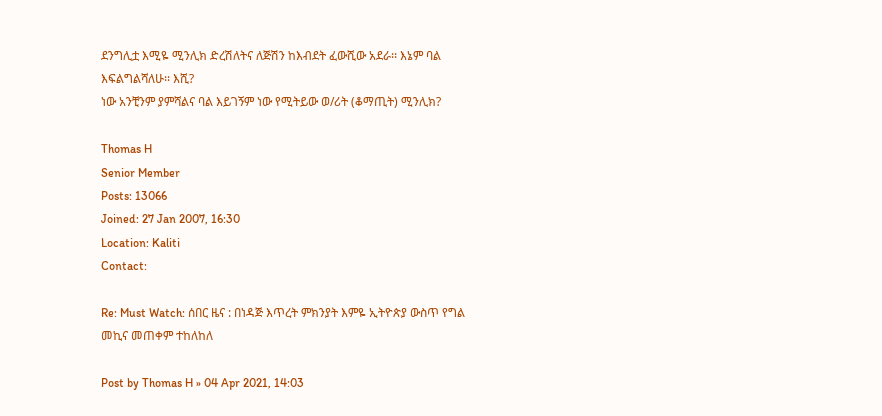ደንግሊቷ እሚዬ ሚንሊክ ድረሽለትና ለጅሽን ከእብደት ፈውሺው አደራ፡፡ እኔም ባል እፍልግልሻለሁ፡፡ እሺ?
ነው አንቺንም ያምሻልና ባል እይገኝም ነው የሚትይው ወ/ሪት (ቆማጢት) ሚንሊክ?

Thomas H
Senior Member
Posts: 13066
Joined: 27 Jan 2007, 16:30
Location: Kaliti
Contact:

Re: Must Watch: ሰበር ዜና : በነዳጅ እጥረት ምክንያት እምዬ ኢትዮጵያ ውስጥ የግል መኪና መጠቀም ተከለከለ

Post by Thomas H » 04 Apr 2021, 14:03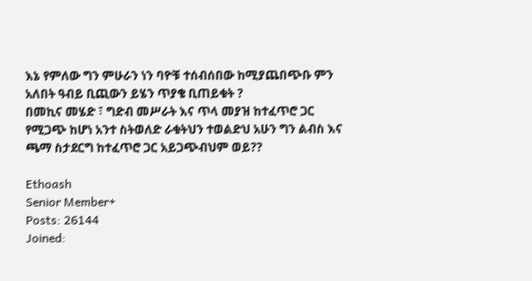እኔ የምለው ግን ምሁራን ነን ባዮቹ ተሰብሰበው ከሚያጨበጭቡ ምን አለበት ዓብይ ቢጪውን ይሄን ጥያቄ ቢጠይቁት ?
በመኪና መሄድ ፣ ግድብ መሥራት እና ጥላ መያዝ ከተፈጥሮ ጋር የሚጋጭ ከሆነ አንተ ስትወለድ ራቁትህን ተወልድህ አሁን ግን ልብስ እና ጫማ ስታደርግ ከተፈጥሮ ጋር አይጋጭብህም ወይ??

Ethoash
Senior Member+
Posts: 26144
Joined: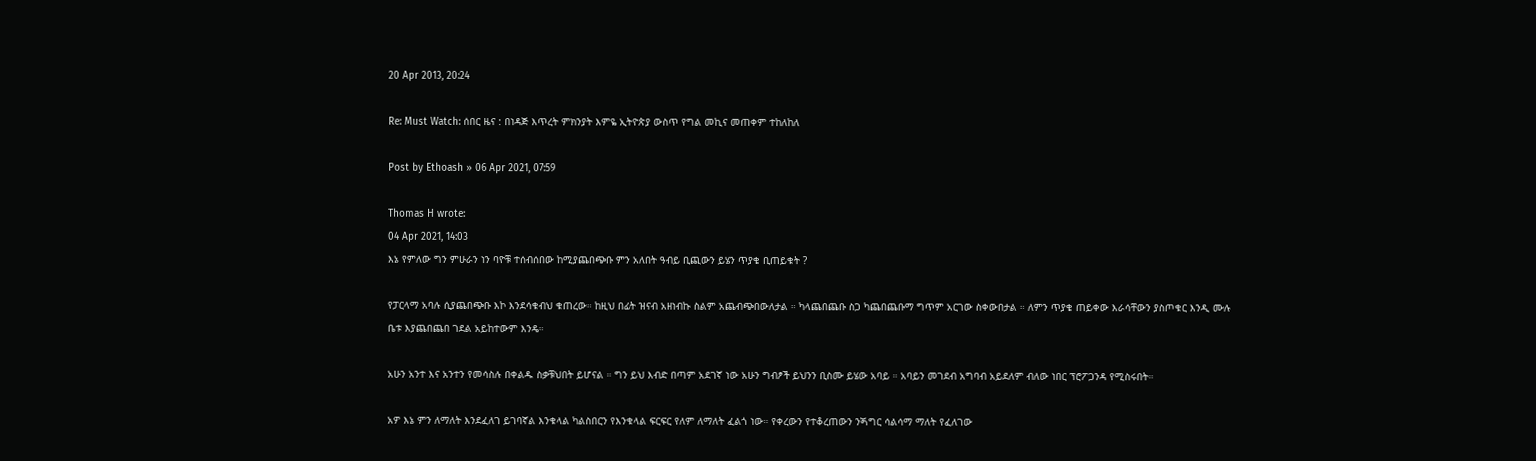20 Apr 2013, 20:24

Re: Must Watch: ሰበር ዜና : በነዳጅ እጥረት ምክንያት እምዬ ኢትዮጵያ ውስጥ የግል መኪና መጠቀም ተከለከለ

Post by Ethoash » 06 Apr 2021, 07:59

Thomas H wrote:
04 Apr 2021, 14:03
እኔ የምለው ግን ምሁራን ነን ባዮቹ ተሰብሰበው ከሚያጨበጭቡ ምን አለበት ዓብይ ቢጪውን ይሄን ጥያቄ ቢጠይቁት ?

የፓርላማ አባሉ ሲያጨበጭቡ እኮ እንደሳቁብህ ቁጠረው። ከዚህ በፊት ዝናብ አዘነብኩ ስልም አጨብጭበውለታል ። ካላጨበጨቡ ስጋ ካጨበጨቡማ ግጥም አርገው ስቀውበታል ። ለምን ጥያቄ ጠይቀው እራሳቸውን ያስጦቁር እንዲ ሙሉ ቤቱ እያጨበጨበ ገደል አይከተውም እንዴ።

አሁን አንተ እና አንተን የመሳስሉ በቀልዱ ስቃቹህበት ይሆናል ። ግን ይህ እብድ በጣም አደገኛ ነው አሁን ግብፆች ይህንን ቢስሙ ይሄው አባይ ። አባይን መገደብ አግባብ አይደለም ብለው ነበር ፕሮፖጋንዳ የሚስሩበት።

አዎ እኔ ምን ለማለት እንደፈለገ ይገባኛል እንቁላል ካልስበርን የእንቁላል ፍርፍር የለም ለማለት ፈልጎ ነው። የቀረውን የተቆረጠውን ንጝግር ሳልሳማ ማለት የፈለገው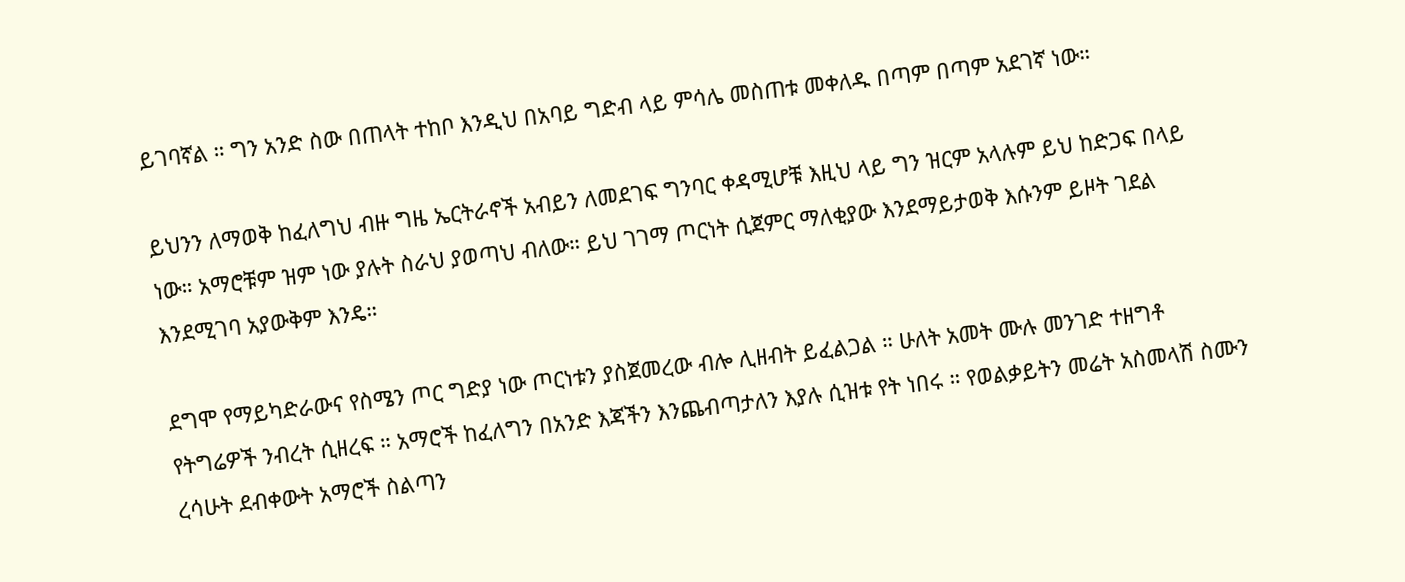ይገባኛል ። ግን አንድ ስው በጠላት ተከቦ እንዲህ በአባይ ግድብ ላይ ምሳሌ መስጠቱ መቀለዱ በጣም በጣም አደገኛ ነው።

ይህንን ለማወቅ ከፈለግህ ብዙ ግዜ ኤርትራኖች አብይን ለመደገፍ ግንባር ቀዳሚሆቹ እዚህ ላይ ግን ዝርም አላሉም ይህ ከድጋፍ በላይ ነው። አማሮቹም ዝም ነው ያሉት ስራህ ያወጣህ ብለው። ይህ ገገማ ጦርነት ሲጀምር ማለቂያው እንደማይታወቅ እሱንም ይዞት ገደል እንደሚገባ አያውቅም እንዴ።

ደግሞ የማይካድራውና የስሜን ጦር ግድያ ነው ጦርነቱን ያስጀመረው ብሎ ሊዘብት ይፈልጋል ። ሁለት አመት ሙሉ መንገድ ተዘግቶ የትግሬዎች ንብረት ሲዘረፍ ። አማሮች ከፈለግን በአንድ እጃችን እንጨብጣታለን እያሉ ሲዝቱ የት ነበሩ ። የወልቃይትን መሬት አስመላሽ ስሙን ረሳሁት ደብቀውት አማሮች ስልጣን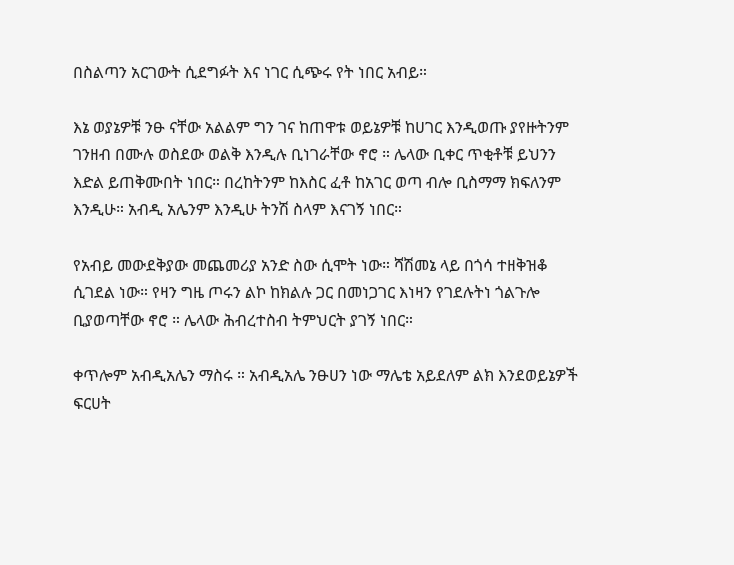በስልጣን አርገውት ሲደግፉት እና ነገር ሲጭሩ የት ነበር አብይ።

እኔ ወያኔዎቹ ንፁ ናቸው አልልም ግን ገና ከጠዋቱ ወይኔዎቹ ከሀገር እንዲወጡ ያየዙትንም ገንዘብ በሙሉ ወስደው ወልቅ እንዲሉ ቢነገራቸው ኖሮ ። ሌላው ቢቀር ጥቂቶቹ ይህንን እድል ይጠቅሙበት ነበር። በረከትንም ከእስር ፈቶ ከአገር ወጣ ብሎ ቢስማማ ክፍለንም እንዲሁ። አብዲ አሌንም እንዲሁ ትንሽ ስላም እናገኝ ነበር።

የአብይ መውደቅያው መጨመሪያ አንድ ስው ሲሞት ነው። ሻሽመኔ ላይ በጎሳ ተዘቅዝቆ ሲገደል ነው። የዛን ግዜ ጦሩን ልኮ ከክልሉ ጋር በመነጋገር እነዛን የገደሉትነ ጎልጉሎ ቢያወጣቸው ኖሮ ። ሌላው ሕብረተስብ ትምህርት ያገኝ ነበር።

ቀጥሎም አብዲአሌን ማስሩ ። አብዲአሌ ንፁሀን ነው ማሌቴ አይደለም ልክ እንደወይኔዎች ፍርሀት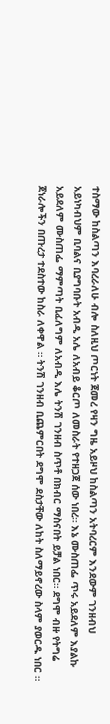ተስማው ከስልጣን እባረራለሁ ብሎ ስለዚህ ጦርነት ጀመረ የዛን ግዜ አይዞህ ከስልጣን አትባረርም እንደውም ገንዘብህ አይነካብህም ቢባልና ቢያግባቡት አብዲ አሌ ለአብይ ቆርጦ ለመስራት የተዘጋጀ ሰው ነበረ። እኔ ሙስጠፌ ጥሩ አይደለም እያልኩ አይደለም ሙስጠፌ ማምጣት ቢፈለግም ለአብዲ እሌ ትንሽ ገንዘብ ስጥቶ በክብር ማስናበት ይቻል ነበር። ደግሞ ብዙ የትግሬ ጀነራሎችን በጡረታ ተደስተው ከስራ ለቀዋል ። ትንሽ ገንዘብ ቢጨምርበት ደግሞ ደስታቸው ለከት ስለማይኖረው ስላም ያወርዱ ነበር ።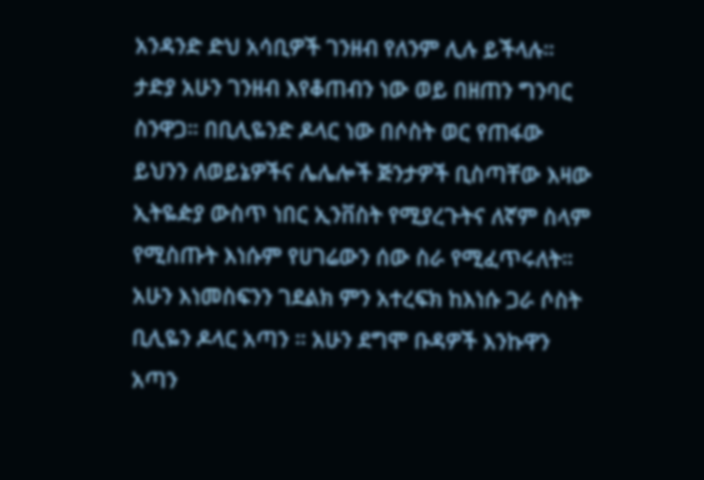አንዳንድ ድህ አሳቢዎች ገንዘብ የለንም ሊሉ ይችላሉ። ታድያ አሁን ገንዘብ እየቆጠብን ነው ወይ በዘጠን ግንባር ስንዋጋ። በቢሊዬንድ ዶላር ነው በሶስት ወር የጠፋው ይህንን ለወይኔዎችና ሌሌሎች ጅንታዎች ቢስጣቸው እዛው ኢትዬዽያ ውስጥ ነበር ኢንቨስት የሚያረጉትና ለኛም ስላም የሚስጡት እነሱም የሀገሬውን ሰው ስራ የሚፈጥሩለት። አሁን እነመስፍንን ገደልክ ምን አተረፍክ ከእነሱ ጋራ ሶስት ቢሊዬን ዶላር አጣን ። አሁን ደግሞ ቡዳዎች እንኩዋን አጣን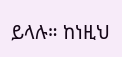ይላሉ። ከነዚህ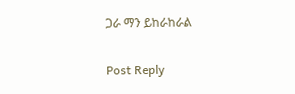ጋራ ማን ይከራከራል

Post Reply